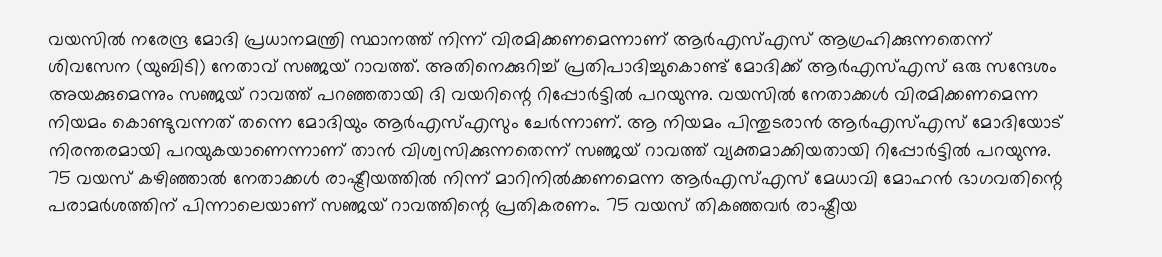വയസിൽ നരേന്ദ്ര മോദി പ്രധാനമന്ത്രി സ്ഥാനത്ത് നിന്ന് വിരമിക്കണമെന്നാണ് ആർഎസ്എസ് ആഗ്രഹിക്കുന്നതെന്ന് ശിവസേന (യുബിടി) നേതാവ് സഞ്ജയ് റാവത്ത്. അതിനെക്കുറിച്ച് പ്രതിപാദിച്ചുകൊണ്ട് മോദിക്ക് ആർഎസ്എസ് ഒരു സന്ദേശം അയക്കുമെന്നും സഞ്ജയ് റാവത്ത് പറഞ്ഞതായി ദി വയറിന്റെ റിപ്പോർട്ടിൽ പറയുന്നു. വയസിൽ നേതാക്കൾ വിരമിക്കണമെന്ന നിയമം കൊണ്ടുവന്നത് തന്നെ മോദിയും ആർഎസ്എസും ചേർന്നാണ്. ആ നിയമം പിന്തുടരാൻ ആർഎസ്എസ് മോദിയോട് നിരന്തരമായി പറയുകയാണെന്നാണ് താൻ വിശ്വസിക്കുന്നതെന്ന് സഞ്ജയ് റാവത്ത് വ്യക്തമാക്കിയതായി റിപ്പോർട്ടിൽ പറയുന്നു.
75 വയസ് കഴിഞ്ഞാൽ നേതാക്കൾ രാഷ്ട്രീയത്തിൽ നിന്ന് മാറിനിൽക്കണമെന്ന ആർഎസ്എസ് മേധാവി മോഹൻ ഭാഗവതിന്റെ പരാമർശത്തിന് പിന്നാലെയാണ് സഞ്ജയ് റാവത്തിന്റെ പ്രതികരണം. 75 വയസ് തികഞ്ഞവർ രാഷ്ട്രീയ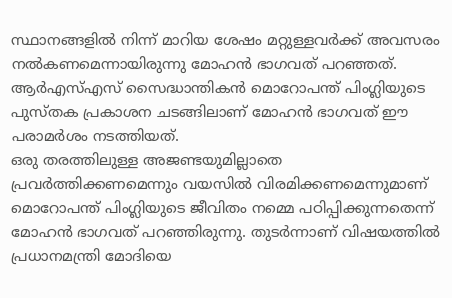സ്ഥാനങ്ങളിൽ നിന്ന് മാറിയ ശേഷം മറ്റുള്ളവർക്ക് അവസരം നൽകണമെന്നായിരുന്നു മോഹൻ ഭാഗവത് പറഞ്ഞത്. ആർഎസ്എസ് സൈദ്ധാന്തികൻ മൊറോപന്ത് പിംഗ്ലിയുടെ പുസ്തക പ്രകാശന ചടങ്ങിലാണ് മോഹൻ ഭാഗവത് ഈ പരാമർശം നടത്തിയത്.
ഒരു തരത്തിലുള്ള അജണ്ടയുമില്ലാതെ പ്രവർത്തിക്കണമെന്നും വയസിൽ വിരമിക്കണമെന്നുമാണ് മൊറോപന്ത് പിംഗ്ലിയുടെ ജീവിതം നമ്മെ പഠിപ്പിക്കുന്നതെന്ന് മോഹൻ ഭാഗവത് പറഞ്ഞിരുന്നു. തുടർന്നാണ് വിഷയത്തിൽ പ്രധാനമന്ത്രി മോദിയെ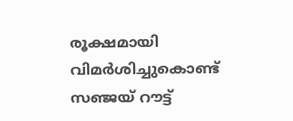രൂക്ഷമായി വിമർശിച്ചുകൊണ്ട് സഞ്ജയ് റൗട്ട്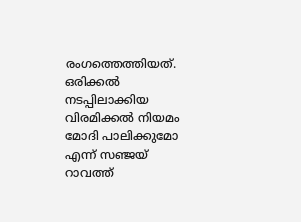രംഗത്തെത്തിയത്. ഒരിക്കൽ നടപ്പിലാക്കിയ വിരമിക്കൽ നിയമം മോദി പാലിക്കുമോ എന്ന് സഞ്ജയ് റാവത്ത്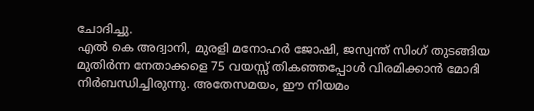ചോദിച്ചു.
എൽ കെ അദ്വാനി, മുരളി മനോഹർ ജോഷി, ജസ്വന്ത് സിംഗ് തുടങ്ങിയ മുതിർന്ന നേതാക്കളെ 75 വയസ്സ് തികഞ്ഞപ്പോൾ വിരമിക്കാൻ മോദി നിർബന്ധിച്ചിരുന്നു. അതേസമയം, ഈ നിയമം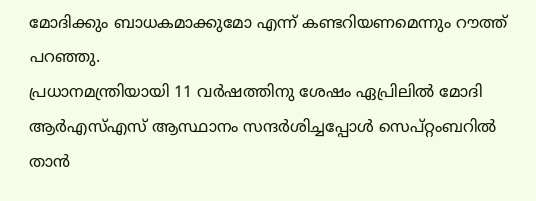മോദിക്കും ബാധകമാക്കുമോ എന്ന് കണ്ടറിയണമെന്നും റൗത്ത് പറഞ്ഞു.
പ്രധാനമന്ത്രിയായി 11 വർഷത്തിനു ശേഷം ഏപ്രിലിൽ മോദി ആർഎസ്എസ് ആസ്ഥാനം സന്ദർശിച്ചപ്പോൾ സെപ്റ്റംബറിൽ താൻ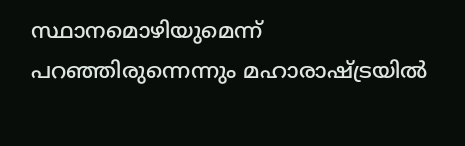സ്ഥാനമൊഴിയുമെന്ന് പറഞ്ഞിരുന്നെന്നും മഹാരാഷ്ട്രയിൽ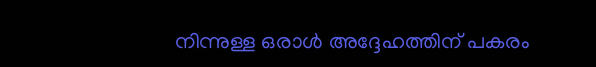നിന്നുള്ള ഒരാൾ അദ്ദേഹത്തിന് പകരം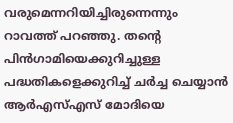വരുമെന്നറിയിച്ചിരുന്നെന്നും റാവത്ത് പറഞ്ഞു. തന്റെ പിൻഗാമിയെക്കുറിച്ചുള്ള പദ്ധതികളെക്കുറിച്ച് ചർച്ച ചെയ്യാൻ ആർഎസ്എസ് മോദിയെ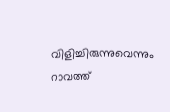വിളിച്ചിരുന്നുവെന്നും റാവത്ത്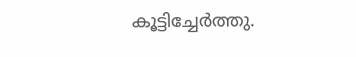കൂട്ടിച്ചേർത്തു.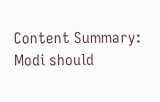Content Summary: Modi should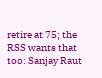retire at 75; the RSS wants that too: Sanjay Raut